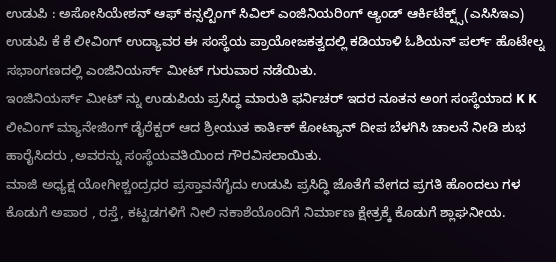ಉಡುಪಿ : ಅಸೋಸಿಯೇಶನ್ ಆಫ್ ಕನ್ಸಲ್ಟಿಂಗ್ ಸಿವಿಲ್ ಎಂಜಿನಿಯರಿಂಗ್ ಆ್ಯಂಡ್ ಆರ್ಕಿಟೆಕ್ಟ್ಸ್(ಎಸಿಸಿಇಎ) ಉಡುಪಿ ಕೆ ಕೆ ಲೀವಿಂಗ್ ಉದ್ಯಾವರ ಈ ಸಂಸ್ಥೆಯ ಪ್ರಾಯೋಜಕತ್ವದಲ್ಲಿ ಕಡಿಯಾಳಿ ಓಶಿಯನ್ ಪರ್ಲ್ ಹೊಟೇಲ್ನ ಸಭಾಂಗಣದಲ್ಲಿ ಎಂಜಿನಿಯರ್ಸ್ ಮೀಟ್ ಗುರುವಾರ ನಡೆಯಿತು.
ಇಂಜಿನಿಯರ್ಸ್ ಮೀಟ್ ನ್ನು ಉಡುಪಿಯ ಪ್ರಸಿದ್ಧ ಮಾರುತಿ ಫರ್ನಿಚರ್ ಇದರ ನೂತನ ಅಂಗ ಸಂಸ್ಥೆಯಾದ K K ಲೀವಿಂಗ್ ಮ್ಯಾನೇಜಿಂಗ್ ಡೈರೆಕ್ಟರ್ ಆದ ಶ್ರೀಯುತ ಕಾರ್ತಿಕ್ ಕೋಟ್ಯಾನ್ ದೀಪ ಬೆಳಗಿಸಿ ಚಾಲನೆ ನೀಡಿ ಶುಭ ಹಾರೈಸಿದರು ,ಅವರನ್ನು ಸಂಸ್ಥೆಯವತಿಯಿಂದ ಗೌರವಿಸಲಾಯಿತು.
ಮಾಜಿ ಅಧ್ಯಕ್ಷ ಯೋಗೀಶ್ಚಂದ್ರಧರ ಪ್ರಸ್ತಾವನೆಗೈದು ಉಡುಪಿ ಪ್ರಸಿದ್ಧಿ ಜೊತೆಗೆ ವೇಗದ ಪ್ರಗತಿ ಹೊಂದಲು ಗಳ ಕೊಡುಗೆ ಅಪಾರ , ರಸ್ತೆ, ಕಟ್ಟಡಗಳಿಗೆ ನೀಲಿ ನಕಾಶೆಯೊಂದಿಗೆ ನಿರ್ಮಾಣ ಕ್ಷೇತ್ರಕ್ಕೆ ಕೊಡುಗೆ ಶ್ಲಾಘನೀಯ.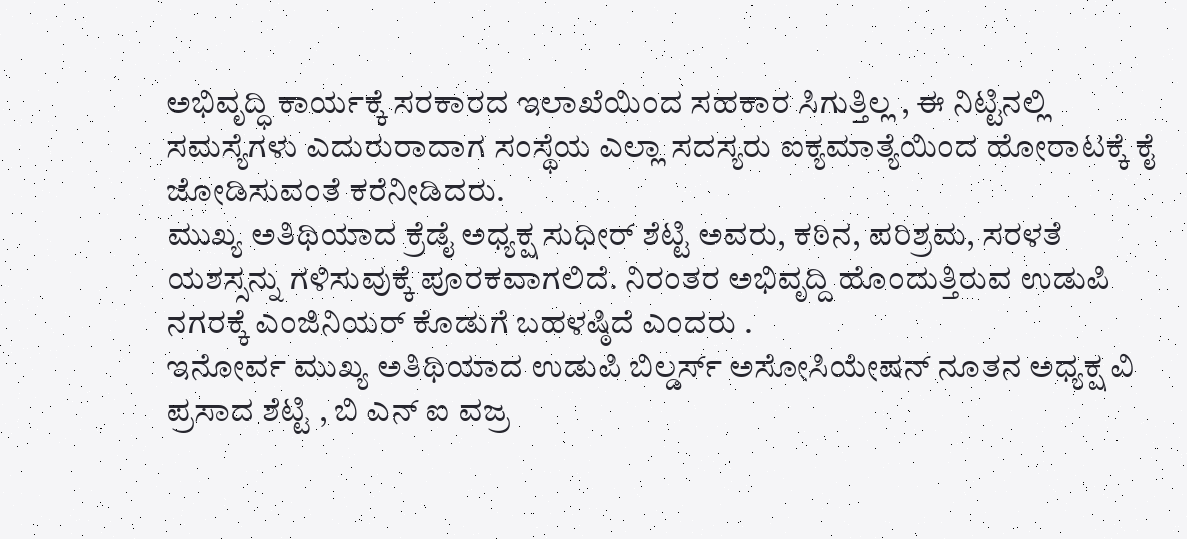ಅಭಿವೃದ್ಧಿ ಕಾರ್ಯಕ್ಕೆ ಸರಕಾರದ ಇಲಾಖೆಯಿಂದ ಸಹಕಾರ ಸಿಗುತ್ತಿಲ್ಲ , ಈ ನಿಟ್ಟಿನಲ್ಲಿ ಸಮಸ್ಯೆಗಳು ಎದುರುರಾದಾಗ ಸಂಸ್ಥೆಯ ಎಲ್ಲಾ ಸದಸ್ಯರು ಐಕ್ಯಮಾತ್ಯೆಯಿಂದ ಹೋರಾಟಕ್ಕೆ ಕೈ ಜೋಡಿಸುವಂತೆ ಕರೆನೀಡಿದರು.
ಮುಖ್ಯ ಅತಿಥಿಯಾದ ಕ್ರೆಡೈ ಅಧ್ಯಕ್ಷ ಸುಧೀರ್ ಶೆಟ್ಟಿ ಅವರು, ಕಠಿನ, ಪರಿಶ್ರಮ, ಸರಳತೆ ಯಶಸ್ಸನ್ನು ಗಳಿಸುವುಕ್ಕೆ ಪೂರಕವಾಗಲಿದೆ. ನಿರಂತರ ಅಭಿವೃದ್ದಿ ಹೊಂದುತ್ತಿರುವ ಉಡುಪಿ ನಗರಕ್ಕೆ ಎಂಜಿನಿಯರ್ ಕೊಡುಗೆ ಬಹಳಷ್ಠಿದೆ ಎಂದರು .
ಇನೋರ್ವ ಮುಖ್ಯ ಅತಿಥಿಯಾದ ಉಡುಪಿ ಬಿಲ್ಡರ್ಸ್ ಅಸೋಸಿಯೇಷನ್ ನೂತನ ಅಧ್ಯಕ್ಷ ವಿ ಪ್ರಸಾದ ಶೆಟ್ಟಿ , ಬಿ ಎನ್ ಐ ವಜ್ರ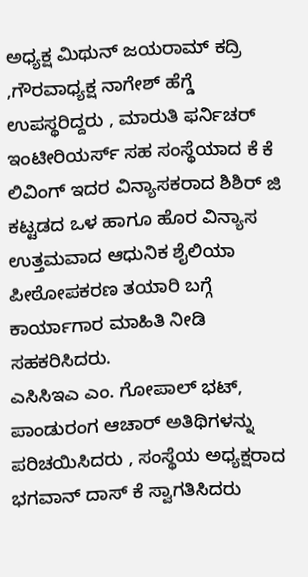ಅಧ್ಯಕ್ಷ ಮಿಥುನ್ ಜಯರಾಮ್ ಕದ್ರಿ ,ಗೌರವಾಧ್ಯಕ್ಷ ನಾಗೇಶ್ ಹೆಗ್ಡೆ ಉಪಸ್ಥರಿದ್ದರು , ಮಾರುತಿ ಫರ್ನಿಚರ್ ಇಂಟೀರಿಯರ್ಸ್ ಸಹ ಸಂಸ್ಥೆಯಾದ ಕೆ ಕೆ ಲಿವಿಂಗ್ ಇದರ ವಿನ್ಯಾಸಕರಾದ ಶಿಶಿರ್ ಜಿ ಕಟ್ಟಡದ ಒಳ ಹಾಗೂ ಹೊರ ವಿನ್ಯಾಸ ಉತ್ತಮವಾದ ಆಧುನಿಕ ಶೈಲಿಯಾ ಪೀಠೋಪಕರಣ ತಯಾರಿ ಬಗ್ಗೆ ಕಾರ್ಯಾಗಾರ ಮಾಹಿತಿ ನೀಡಿ ಸಹಕರಿಸಿದರು.
ಎಸಿಸಿಇಎ ಎಂ. ಗೋಪಾಲ್ ಭಟ್, ಪಾಂಡುರಂಗ ಆಚಾರ್ ಅತಿಥಿಗಳನ್ನು ಪರಿಚಯಿಸಿದರು , ಸಂಸ್ಥೆಯ ಅಧ್ಯಕ್ಷರಾದ ಭಗವಾನ್ ದಾಸ್ ಕೆ ಸ್ವಾಗತಿಸಿದರು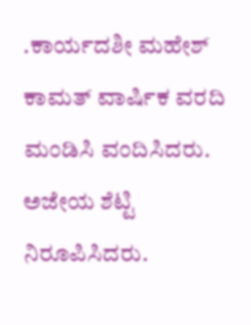.ಕಾರ್ಯದಶೀ ಮಹೇಶ್ ಕಾಮತ್ ವಾರ್ಷಿಕ ವರದಿ ಮಂಡಿಸಿ ವಂದಿಸಿದರು. ಅಜೇಯ ಶೆಟ್ಟಿ ನಿರೂಪಿಸಿದರು.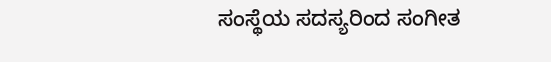ಸಂಸ್ಥೆಯ ಸದಸ್ಯರಿಂದ ಸಂಗೀತ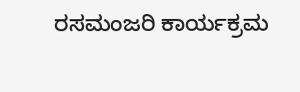ರಸಮಂಜರಿ ಕಾರ್ಯಕ್ರಮ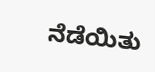ನೆಡೆಯಿತು